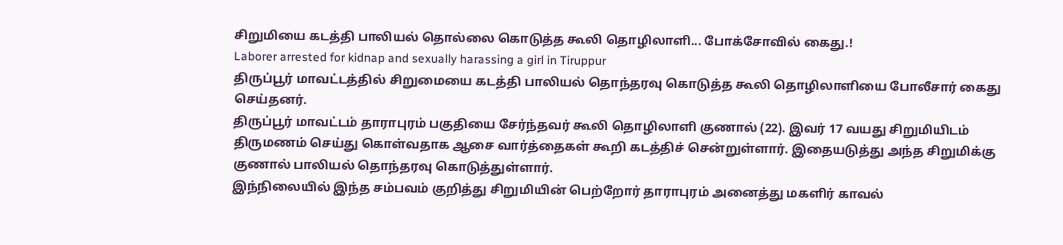சிறுமியை கடத்தி பாலியல் தொல்லை கொடுத்த கூலி தொழிலாளி... போக்சோவில் கைது.!
Laborer arrested for kidnap and sexually harassing a girl in Tiruppur
திருப்பூர் மாவட்டத்தில் சிறுமையை கடத்தி பாலியல் தொந்தரவு கொடுத்த கூலி தொழிலாளியை போலீசார் கைது செய்தனர்.
திருப்பூர் மாவட்டம் தாராபுரம் பகுதியை சேர்ந்தவர் கூலி தொழிலாளி குணால் (22). இவர் 17 வயது சிறுமியிடம் திருமணம் செய்து கொள்வதாக ஆசை வார்த்தைகள் கூறி கடத்திச் சென்றுள்ளார். இதையடுத்து அந்த சிறுமிக்கு குணால் பாலியல் தொந்தரவு கொடுத்துள்ளார்.
இந்நிலையில் இந்த சம்பவம் குறித்து சிறுமியின் பெற்றோர் தாராபுரம் அனைத்து மகளிர் காவல்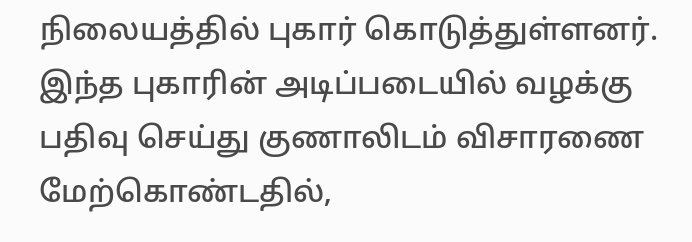நிலையத்தில் புகார் கொடுத்துள்ளனர். இந்த புகாரின் அடிப்படையில் வழக்கு பதிவு செய்து குணாலிடம் விசாரணை மேற்கொண்டதில்,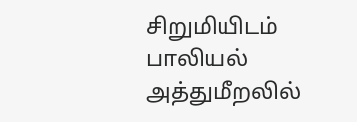சிறுமியிடம் பாலியல் அத்துமீறலில்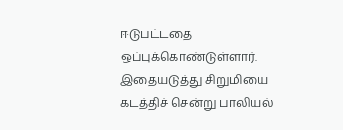ஈடுபட்டதை ஒப்புக்கொண்டுள்ளார்.
இதையடுத்து சிறுமியை கடத்திச் சென்று பாலியல்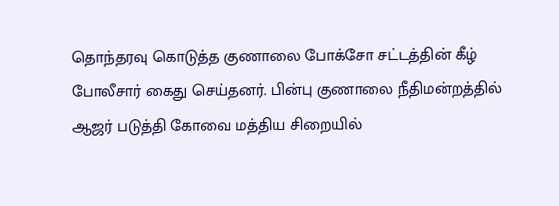தொந்தரவு கொடுத்த குணாலை போக்சோ சட்டத்தின் கீழ் போலீசார் கைது செய்தனர். பின்பு குணாலை நீதிமன்றத்தில் ஆஜர் படுத்தி கோவை மத்திய சிறையில்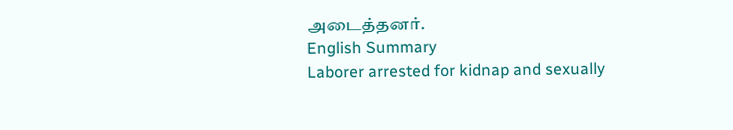அடைத்தனர்.
English Summary
Laborer arrested for kidnap and sexually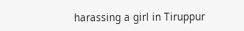harassing a girl in Tiruppur